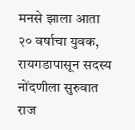मनसे झाला आता २० वर्षाचा युवक, रायगडापासून सदस्य नोंदणीला सुरुवात राज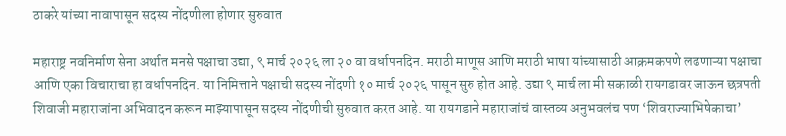ठाकरे यांच्या नावापासून सदस्य नोंदणीला होणार सुरुवात

महाराष्ट्र नवनिर्माण सेना अर्थात मनसे पक्षाचा उद्या, ९ मार्च २०२६ ला २० वा वर्धापनदिन. मराठी माणूस आणि मराठी भाषा यांच्यासाठी आक्रमकपणे लढणाऱ्या पक्षाचा आणि एका विचाराचा हा वर्धापनदिन. या निमित्ताने पक्षाची सदस्य नोंदणी १० मार्च २०२६ पासून सुरु होत आहे. उद्या ९ मार्च ला मी सकाळी रायगडावर जाऊन छत्रपती शिवाजी महाराजांना अभिवादन करून माझ्यापासून सदस्य नोंदणीची सुरुवात करत आहे. या रायगडाने महाराजांचं वास्तव्य अनुभवलंच पण ‘शिवराज्याभिषेकाचा’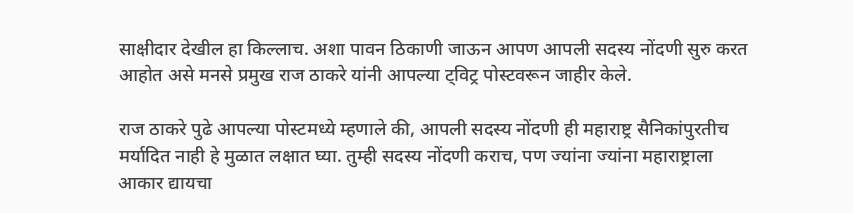साक्षीदार देखील हा किल्लाच. अशा पावन ठिकाणी जाऊन आपण आपली सदस्य नोंदणी सुरु करत आहोत असे मनसे प्रमुख राज ठाकरे यांनी आपल्या ट्विट्र पोस्टवरून जाहीर केले.

राज ठाकरे पुढे आपल्या पोस्टमध्ये म्हणाले की, आपली सदस्य नोंदणी ही महाराष्ट्र सैनिकांपुरतीच मर्यादित नाही हे मुळात लक्षात घ्या. तुम्ही सदस्य नोंदणी कराच, पण ज्यांना ज्यांना महाराष्ट्राला आकार द्यायचा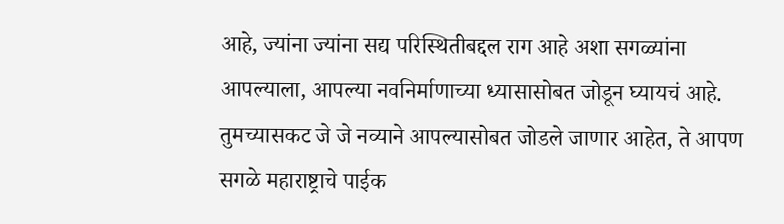आहे, ज्यांना ज्यांना सद्य परिस्थितीबद्दल राग आहे अशा सगळ्यांना आपल्याला, आपल्या नवनिर्माणाच्या ध्यासासोबत जोडून घ्यायचं आहे. तुमच्यासकट जे जे नव्याने आपल्यासोबत जोडले जाणार आहेत, ते आपण सगळे महाराष्ट्राचे पाईक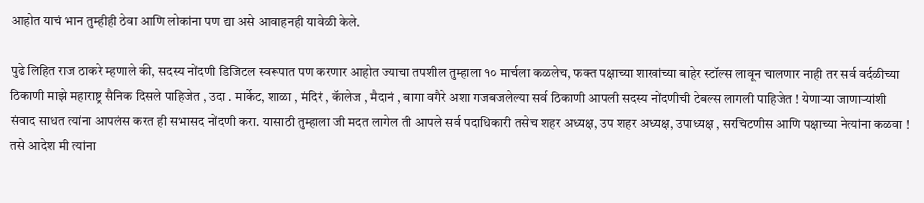आहोत याचं भान तुम्हीही ठेवा आणि लोकांना पण द्या असे आवाहनही यावेळी केले.

पुढे लिहित राज ठाकरे म्हणाले की, सदस्य नोंदणी डिजिटल स्वरूपात पण करणार आहोत ज्याचा तपशील तुम्हाला १० मार्चला कळलेच, फक्त पक्षाच्या शाखांच्या बाहेर स्टॉल्स लावून चालणार नाही तर सर्व वर्दळीच्या ठिकाणी माझे महाराष्ट्र सैनिक दिसले पाहिजेत , उदा . मार्केट, शाळा , मंदिरं , कॅालेज , मैदानं , बागा वगैरे अशा गजबजलेल्या सर्व ठिकाणी आपली सदस्य नोंदणीची टेबल्स लागली पाहिजेत ! येणाऱ्या जाणाऱ्यांशी संवाद साधत त्यांना आपलंस करत ही सभासद नोंदणी करा. यासाठी तुम्हाला जी मदत लागेल ती आपले सर्व पदाधिकारी तसेच शहर अध्यक्ष, उप शहर अध्यक्ष, उपाध्यक्ष , सरचिटणीस आणि पक्षाच्या नेत्यांना कळवा ! तसे आदेश मी त्यांना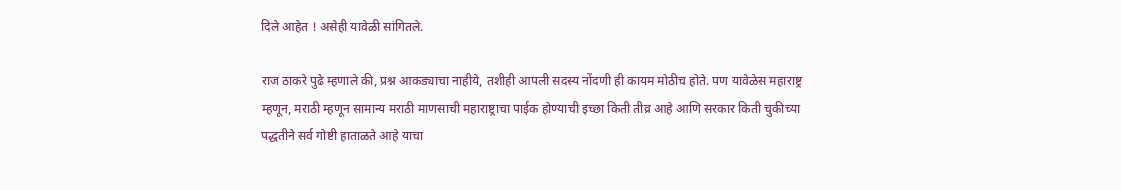दिले आहेत ! असेही यावेळी सांगितले.

राज ठाकरे पुढे म्हणाले की, प्रश्न आकड्याचा नाहीये, तशीही आपली सदस्य नोंदणी ही कायम मोठीच होते. पण यावेळेस महाराष्ट्र म्हणून, मराठी म्हणून सामान्य मराठी माणसाची महाराष्ट्राचा पाईक होण्याची इच्छा किती तीव्र आहे आणि सरकार किती चुकीच्या पद्धतीने सर्व गोष्टी हाताळते आहे याचा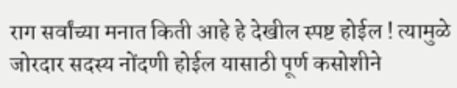राग सर्वांच्या मनात किती आहे हे देखील स्पष्ट होईल ! त्यामुळे जोरदार सदस्य नोंदणी होईल यासाठी पूर्ण कसोशीने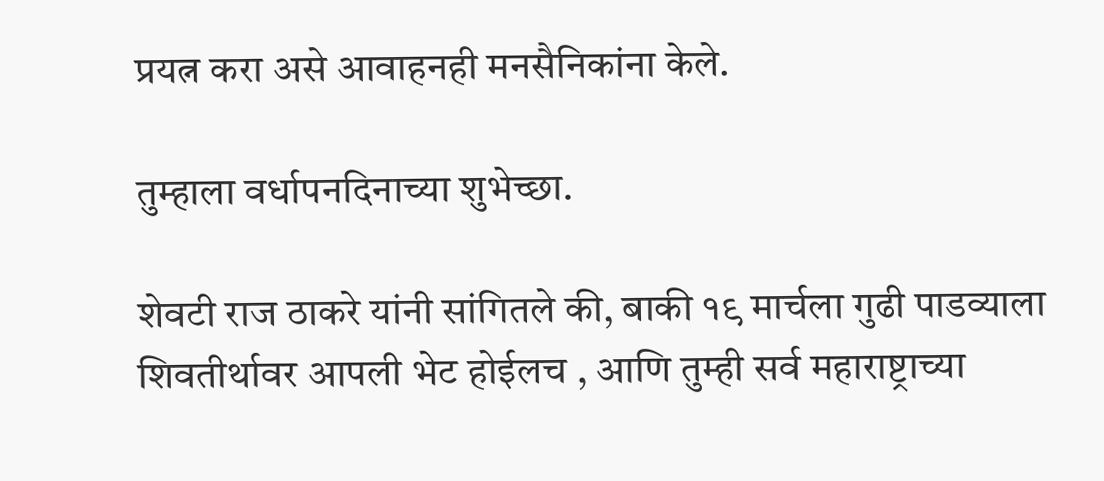प्रयत्न करा असे आवाहनही मनसैनिकांना केले.

तुम्हाला वर्धापनदिनाच्या शुभेच्छा.

शेवटी राज ठाकरे यांनी सांगितले की, बाकी १९ मार्चला गुढी पाडव्याला शिवतीर्थावर आपली भेट होईलच , आणि तुम्ही सर्व महाराष्ट्राच्या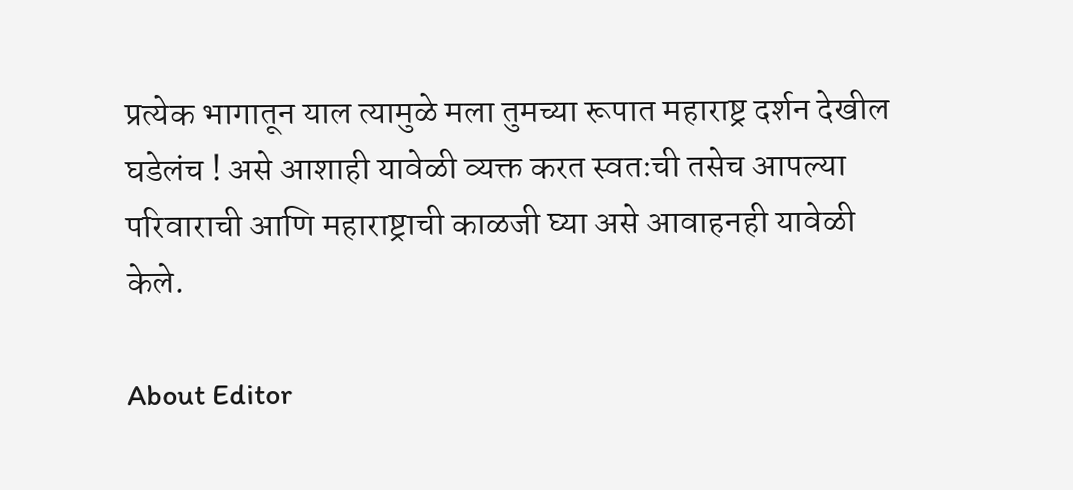प्रत्येक भागातून याल त्यामुळे मला तुमच्या रूपात महाराष्ट्र दर्शन देखील घडेलंच ! असे आशाही यावेळी व्यक्त करत स्वतःची तसेच आपल्या परिवाराची आणि महाराष्ट्राची काळजी घ्या असे आवाहनही यावेळी केले.

About Editor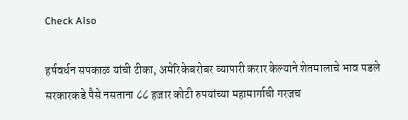Check Also

हर्षवर्धन सपकाळ यांची टीका, अमेरिकेबरोबर व्यापारी करार केल्याने शेतमालाचे भाव पडले सरकारकडे पैसे नसताना ८८ हजार कोटी रुपयांच्या महामार्गाची गरजच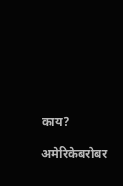काय?

अमेरिकेबरोबर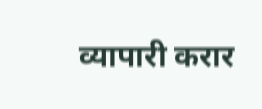व्यापारी करार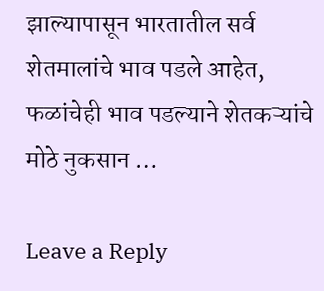झाल्यापासून भारतातील सर्व शेतमालांचे भाव पडले आहेत, फळांचेही भाव पडल्याने शेतकऱ्यांचे मोठे नुकसान …

Leave a Reply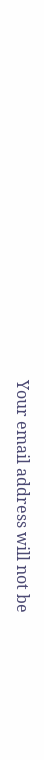Your email address will not be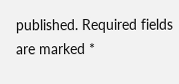published. Required fields are marked *